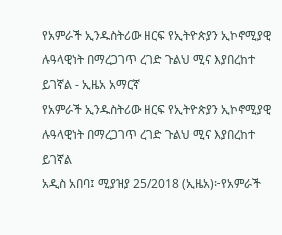የአምራች ኢንዱስትሪው ዘርፍ የኢትዮጵያን ኢኮኖሚያዊ ሉዓላዊነት በማረጋገጥ ረገድ ጉልህ ሚና እያበረከተ ይገኛል - ኢዜአ አማርኛ
የአምራች ኢንዱስትሪው ዘርፍ የኢትዮጵያን ኢኮኖሚያዊ ሉዓላዊነት በማረጋገጥ ረገድ ጉልህ ሚና እያበረከተ ይገኛል
አዲስ አበባ፤ ሚያዝያ 25/2018 (ኢዜአ)፦የአምራች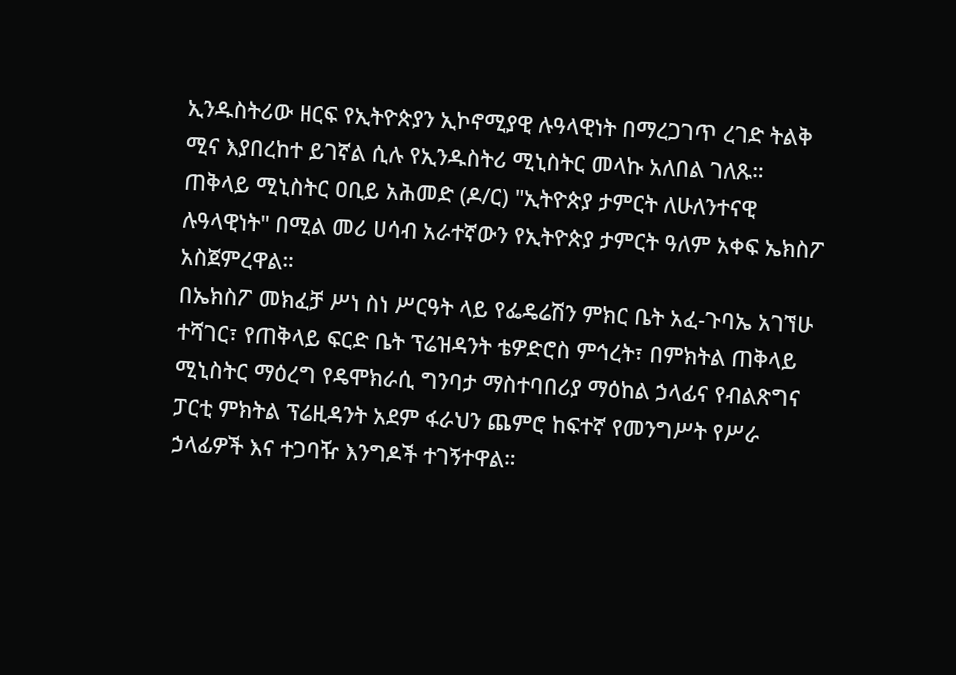ኢንዱስትሪው ዘርፍ የኢትዮጵያን ኢኮኖሚያዊ ሉዓላዊነት በማረጋገጥ ረገድ ትልቅ ሚና እያበረከተ ይገኛል ሲሉ የኢንዱስትሪ ሚኒስትር መላኩ አለበል ገለጹ።
ጠቅላይ ሚኒስትር ዐቢይ አሕመድ (ዶ/ር) "ኢትዮጵያ ታምርት ለሁለንተናዊ ሉዓላዊነት" በሚል መሪ ሀሳብ አራተኛውን የኢትዮጵያ ታምርት ዓለም አቀፍ ኤክስፖ አስጀምረዋል።
በኤክስፖ መክፈቻ ሥነ ስነ ሥርዓት ላይ የፌዴሬሽን ምክር ቤት አፈ-ጉባኤ አገኘሁ ተሻገር፣ የጠቅላይ ፍርድ ቤት ፕሬዝዳንት ቴዎድሮስ ምኅረት፣ በምክትል ጠቅላይ ሚኒስትር ማዕረግ የዴሞክራሲ ግንባታ ማስተባበሪያ ማዕከል ኃላፊና የብልጽግና ፓርቲ ምክትል ፕሬዚዳንት አደም ፋራህን ጨምሮ ከፍተኛ የመንግሥት የሥራ ኃላፊዎች እና ተጋባዥ እንግዶች ተገኝተዋል።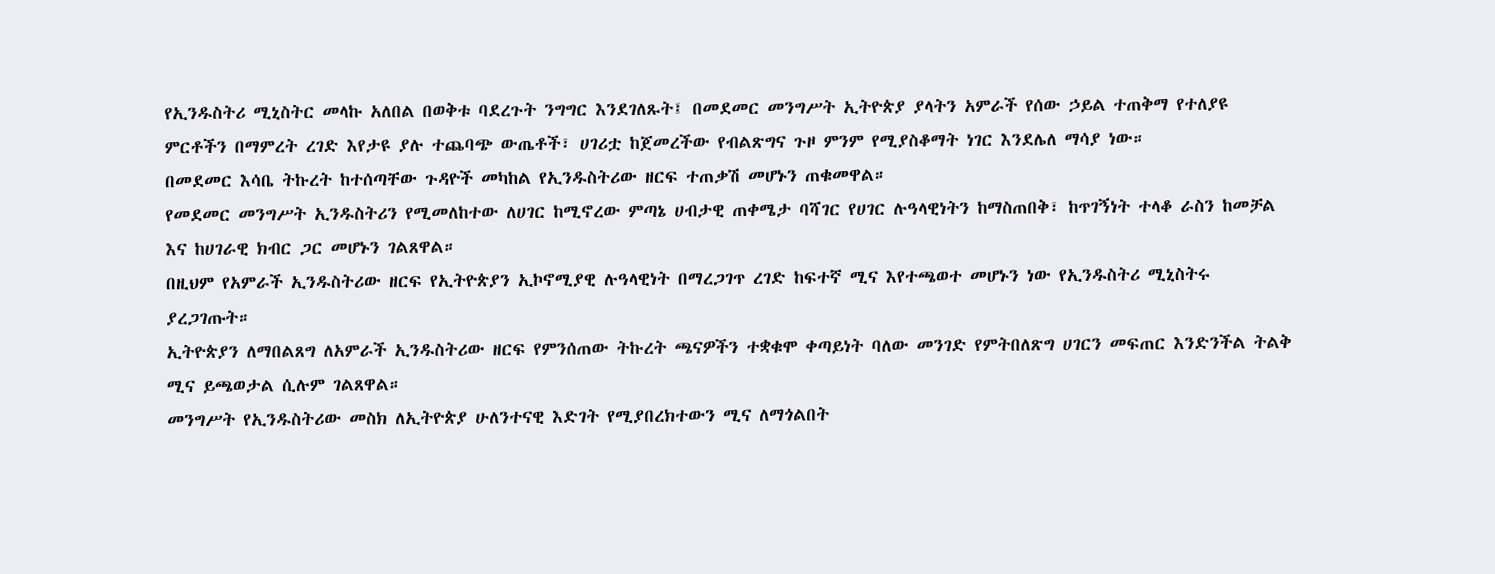የኢንዱስትሪ ሚኒስትር መላኩ አለበል በወቅቱ ባደረጉት ንግግር እንደገለጹት፤ በመደመር መንግሥት ኢትዮጵያ ያላትን አምራች የሰው ኃይል ተጠቅማ የተለያዩ ምርቶችን በማምረት ረገድ እየታዩ ያሉ ተጨባጭ ውጤቶች፣ ሀገሪቷ ከጀመረችው የብልጽግና ጉዞ ምንም የሚያስቆማት ነገር እንደሌለ ማሳያ ነው።
በመደመር እሳቤ ትኩረት ከተሰጣቸው ጉዳዮች መካከል የኢንዱስትሪው ዘርፍ ተጠቃሽ መሆኑን ጠቁመዋል።
የመደመር መንግሥት ኢንዱስትሪን የሚመለከተው ለሀገር ከሚኖረው ምጣኔ ሀብታዊ ጠቀሜታ ባሻገር የሀገር ሉዓላዊነትን ከማስጠበቅ፣ ከጥገኝነት ተላቆ ራስን ከመቻል እና ከሀገራዊ ክብር ጋር መሆኑን ገልጸዋል።
በዚህም የአምራች ኢንዱስትሪው ዘርፍ የኢትዮጵያን ኢኮኖሚያዊ ሉዓላዊነት በማረጋገጥ ረገድ ከፍተኛ ሚና እየተጫወተ መሆኑን ነው የኢንዱስትሪ ሚኒስትሩ ያረጋገጡት።
ኢትዮጵያን ለማበልጸግ ለአምራች ኢንዱስትሪው ዘርፍ የምንሰጠው ትኩረት ጫናዎችን ተቋቁሞ ቀጣይነት ባለው መንገድ የምትበለጽግ ሀገርን መፍጠር እንድንችል ትልቅ ሚና ይጫወታል ሲሉም ገልጸዋል።
መንግሥት የኢንዱስትሪው መስክ ለኢትዮጵያ ሁለንተናዊ እድገት የሚያበረክተውን ሚና ለማጎልበት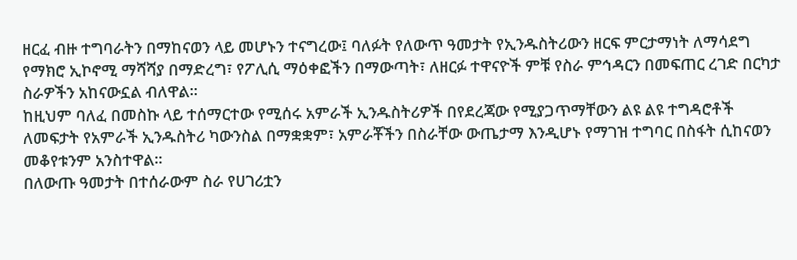ዘርፈ ብዙ ተግባራትን በማከናወን ላይ መሆኑን ተናግረው፤ ባለፉት የለውጥ ዓመታት የኢንዱስትሪውን ዘርፍ ምርታማነት ለማሳደግ የማክሮ ኢኮኖሚ ማሻሻያ በማድረግ፣ የፖሊሲ ማዕቀፎችን በማውጣት፣ ለዘርፉ ተዋናዮች ምቹ የስራ ምኅዳርን በመፍጠር ረገድ በርካታ ስራዎችን አከናውኗል ብለዋል።
ከዚህም ባለፈ በመስኩ ላይ ተሰማርተው የሚሰሩ አምራች ኢንዱስትሪዎች በየደረጃው የሚያጋጥማቸውን ልዩ ልዩ ተግዳሮቶች ለመፍታት የአምራች ኢንዱስትሪ ካውንስል በማቋቋም፣ አምራቾችን በስራቸው ውጤታማ እንዲሆኑ የማገዝ ተግባር በስፋት ሲከናወን መቆየቱንም አንስተዋል።
በለውጡ ዓመታት በተሰራውም ስራ የሀገሪቷን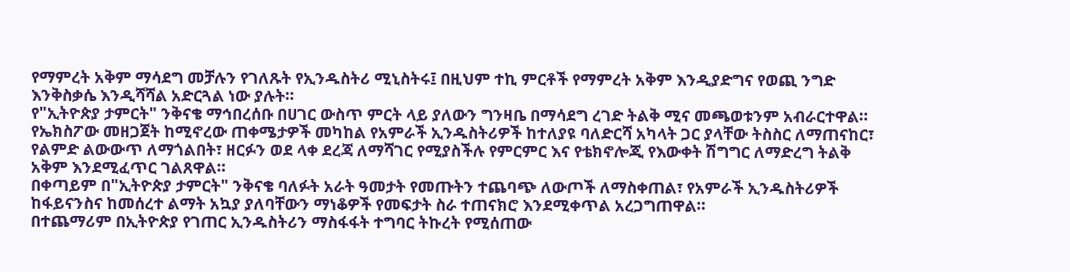የማምረት አቅም ማሳደግ መቻሉን የገለጹት የኢንዱስትሪ ሚኒስትሩ፤ በዚህም ተኪ ምርቶች የማምረት አቅም እንዲያድግና የወጪ ንግድ እንቅስቃሴ እንዲሻሻል አድርጓል ነው ያሉት።
የ"ኢትዮጵያ ታምርት" ንቅናቄ ማኅበረሰቡ በሀገር ውስጥ ምርት ላይ ያለውን ግንዛቤ በማሳደግ ረገድ ትልቅ ሚና መጫወቱንም አብራርተዋል።
የኤክስፖው መዘጋጀት ከሚኖረው ጠቀሜታዎች መካከል የአምራች ኢንዱስትሪዎች ከተለያዩ ባለድርሻ አካላት ጋር ያላቸው ትስስር ለማጠናከር፣ የልምድ ልውውጥ ለማጎልበት፣ ዘርፉን ወደ ላቀ ደረጃ ለማሻገር የሚያስችሉ የምርምር እና የቴክኖሎጂ የእውቀት ሽግግር ለማድረግ ትልቅ አቅም እንደሚፈጥር ገልጸዋል።
በቀጣይም በ"ኢትዮጵያ ታምርት" ንቅናቄ ባለፉት አራት ዓመታት የመጡትን ተጨባጭ ለውጦች ለማስቀጠል፣ የአምራች ኢንዱስትሪዎች ከፋይናንስና ከመሰረተ ልማት አኳያ ያለባቸውን ማነቆዎች የመፍታት ስራ ተጠናክሮ እንደሚቀጥል አረጋግጠዋል።
በተጨማሪም በኢትዮጵያ የገጠር ኢንዱስትሪን ማስፋፋት ተግባር ትኩረት የሚሰጠው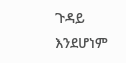ጉዳይ እንደሆነም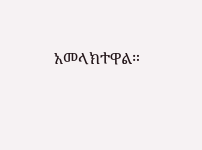አመላክተዋል።